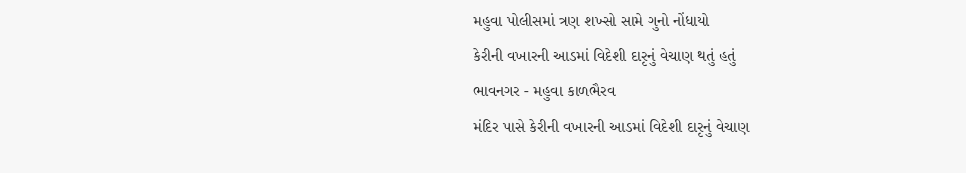મહુવા પોલીસમાં ત્રણ શખ્સો સામે ગુનો નોંધાયો
કેરીની વખારની આડમાં વિદેશી દારૃનું વેચાણ થતું હતું
ભાવનગર - મહુવા કાળભૈરવ
મંદિર પાસે કેરીની વખારની આડમાં વિદેશી દારૃનું વેચાણ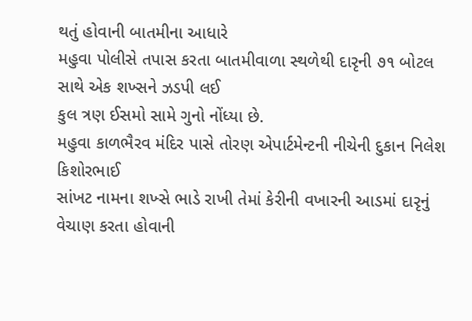થતું હોવાની બાતમીના આધારે
મહુવા પોલીસે તપાસ કરતા બાતમીવાળા સ્થળેથી દારૃની ૭૧ બોટલ સાથે એક શખ્સને ઝડપી લઈ
કુલ ત્રણ ઈસમો સામે ગુનો નોંધ્યા છે.
મહુવા કાળભૈરવ મંદિર પાસે તોરણ એપાર્ટમેન્ટની નીચેની દુકાન નિલેશ કિશોરભાઈ
સાંખટ નામના શખ્સે ભાડે રાખી તેમાં કેરીની વખારની આડમાં દારૃનું વેચાણ કરતા હોવાની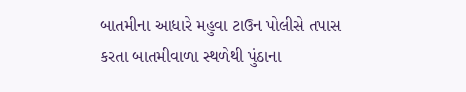બાતમીના આધારે મહુવા ટાઉન પોલીસે તપાસ કરતા બાતમીવાળા સ્થળેથી પુંઠાના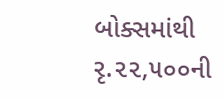બોક્સમાંથી
રૃ.૨૨,૫૦૦ની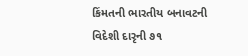કિંમતની ભારતીય બનાવટની વિદેશી દારૃની ૭૧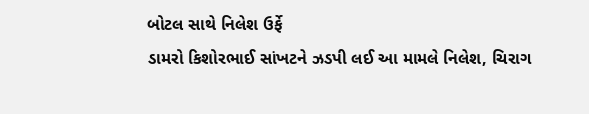બોટલ સાથે નિલેશ ઉર્ફે
ડામરો કિશોરભાઈ સાંખટને ઝડપી લઈ આ મામલે નિલેશ, ચિરાગ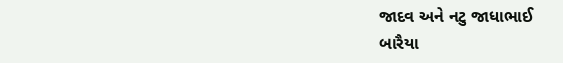જાદવ અને નટુ જાધાભાઈ
બારૈયા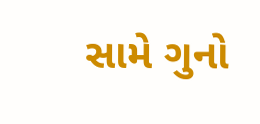સામે ગુનો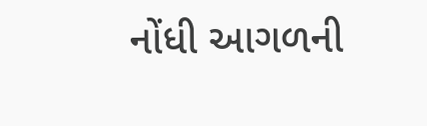નોંધી આગળની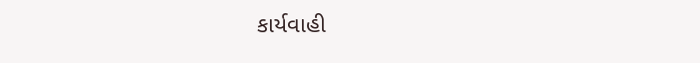કાર્યવાહી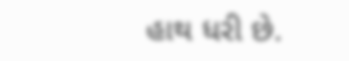હાથ ધરી છે.